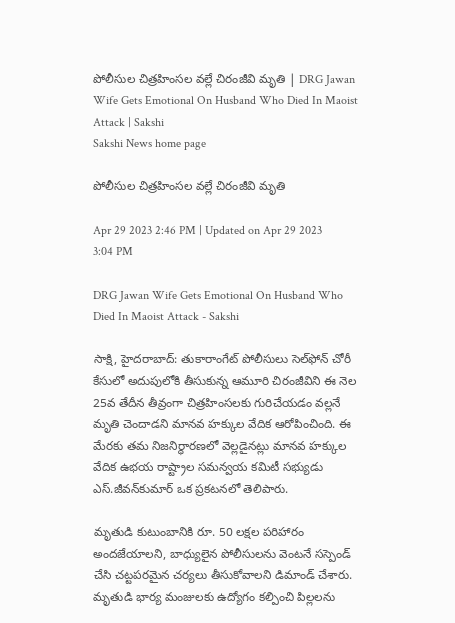పోలీసుల చిత్రహింసల వల్లే చిరంజీవి మృతి | DRG Jawan Wife Gets Emotional On Husband Who Died In Maoist Attack | Sakshi
Sakshi News home page

పోలీసుల చిత్రహింసల వల్లే చిరంజీవి మృతి

Apr 29 2023 2:46 PM | Updated on Apr 29 2023 3:04 PM

DRG Jawan Wife Gets Emotional On Husband Who Died In Maoist Attack - Sakshi

సాక్షి, హైదరాబాద్‌: తుకారాంగేట్‌ పోలీసులు సెల్‌ఫోన్‌ చోరీ కేసులో అదుపులోకి తీసుకున్న ఆమూరి చిరంజీవిని ఈ నెల 25వ తేదీన తీవ్రంగా చిత్రహింసలకు గురిచేయడం వల్లనే మృతి చెందాడని మానవ హక్కుల వేదిక ఆరోపించింది. ఈ మేరకు తమ నిజనిర్ధారణలో వెల్లడైనట్లు మానవ హక్కుల వేదిక ఉభయ రాష్ట్రాల సమన్వయ కమిటీ సభ్యుడు ఎస్‌.జీవన్‌కుమార్‌ ఒక ప్రకటనలో తెలిపారు.

మృతుడి కుటుంబానికి రూ. 50 లక్షల పరిహారం అందజేయాలని, బాధ్యులైన పోలీసులను వెంటనే సస్పెండ్‌ చేసి చట్టపరమైన చర్యలు తీసుకోవాలని డిమాండ్‌ చేశారు. మృతుడి భార్య మంజులకు ఉద్యోగం కల్పించి పిల్లలను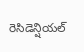రెసిడెన్షియల్‌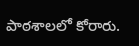పాఠశాలలో కోరారు.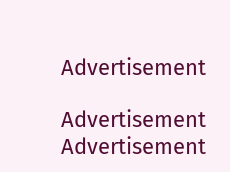Advertisement

Advertisement
Advertisement